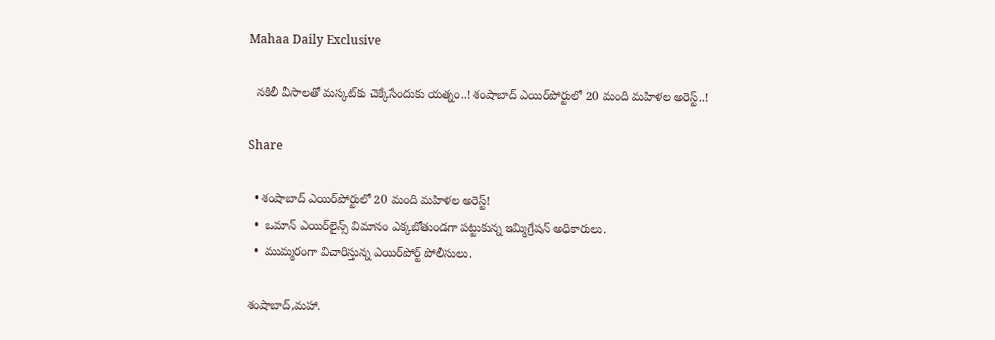Mahaa Daily Exclusive

  నకిలీ వీసాలతో మస్కట్‌కు చెక్కేసేందుకు యత్నం..! శంషాబాద్ ఎయిర్‌పోర్టులో 20 మంది మహిళల అరెస్ట్..!

Share

  • శంషాబాద్ ఎయిర్‌పోర్టులో 20 మంది మహిళల అరెస్ట్!
  •  ఒమాన్ ఎయిర్‌లైన్స్ విమానం ఎక్కబోతుండగా పట్టుకున్న ఇమ్మిగ్రేషన్ అధికారులు.
  •  ముమ్మరంగా విచారిస్తున్న ఎయిర్‌పోర్ట్ పోలీసులు.

శంషాబాద్,మహా.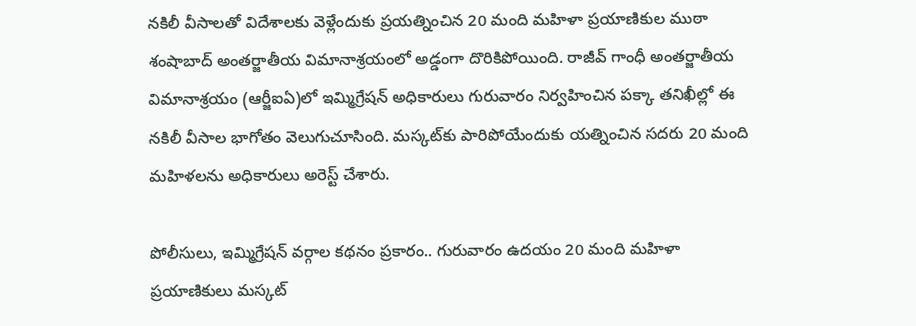నకిలీ వీసాలతో విదేశాలకు వెళ్లేందుకు ప్రయత్నించిన 20 మంది మహిళా ప్రయాణికుల ముఠా శంషాబాద్ అంతర్జాతీయ విమానాశ్రయంలో అడ్డంగా దొరికిపోయింది. రాజీవ్ గాంధీ అంతర్జాతీయ విమానాశ్రయం (ఆర్జీఐఏ)లో ఇమ్మిగ్రేషన్ అధికారులు గురువారం నిర్వహించిన పక్కా తనిఖీల్లో ఈ నకిలీ వీసాల భాగోతం వెలుగుచూసింది. మస్కట్‌కు పారిపోయేందుకు యత్నించిన సదరు 20 మంది మహిళలను అధికారులు అరెస్ట్ చేశారు.

పోలీసులు, ఇమ్మిగ్రేషన్ వర్గాల కథనం ప్రకారం.. గురువారం ఉదయం 20 మంది మహిళా ప్రయాణికులు మస్కట్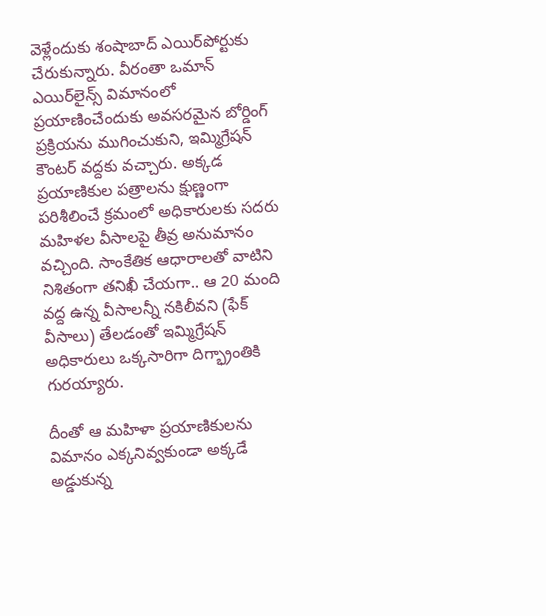వెళ్లేందుకు శంషాబాద్ ఎయిర్‌పోర్టుకు చేరుకున్నారు. వీరంతా ఒమాన్ ఎయిర్‌లైన్స్ విమానంలో ప్రయాణించేందుకు అవసరమైన బోర్డింగ్ ప్రక్రియను ముగించుకుని, ఇమ్మిగ్రేషన్ కౌంటర్ వద్దకు వచ్చారు. అక్కడ ప్రయాణికుల పత్రాలను క్షుణ్ణంగా పరిశీలించే క్రమంలో అధికారులకు సదరు మహిళల వీసాలపై తీవ్ర అనుమానం వచ్చింది. సాంకేతిక ఆధారాలతో వాటిని నిశితంగా తనిఖీ చేయగా.. ఆ 20 మంది వద్ద ఉన్న వీసాలన్నీ నకిలీవని (ఫేక్ వీసాలు) తేలడంతో ఇమ్మిగ్రేషన్ అధికారులు ఒక్కసారిగా దిగ్భ్రాంతికి గురయ్యారు.

దీంతో ఆ మహిళా ప్రయాణికులను విమానం ఎక్కనివ్వకుండా అక్కడే అడ్డుకున్న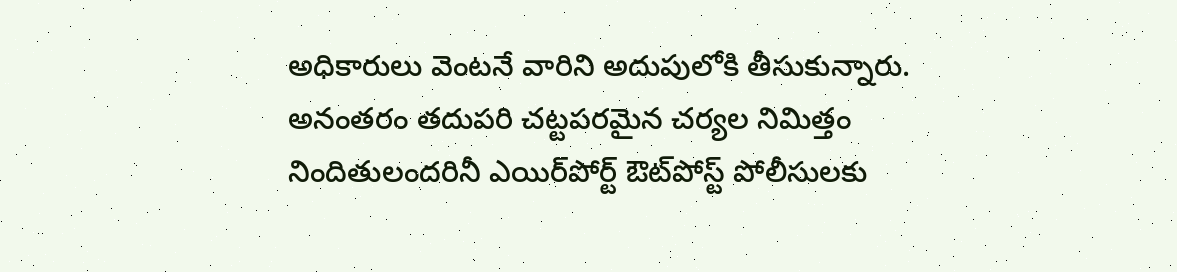అధికారులు వెంటనే వారిని అదుపులోకి తీసుకున్నారు. అనంతరం తదుపరి చట్టపరమైన చర్యల నిమిత్తం నిందితులందరినీ ఎయిర్‌పోర్ట్ ఔట్‌పోస్ట్ పోలీసులకు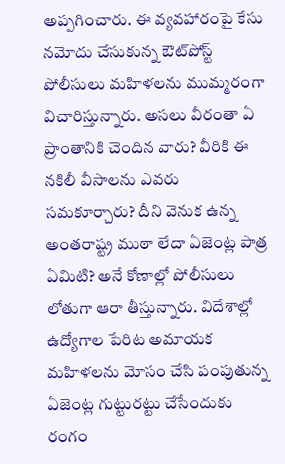అప్పగించారు. ఈ వ్యవహారంపై కేసు నమోదు చేసుకున్న ఔట్‌పోస్ట్ పోలీసులు మహిళలను ముమ్మరంగా విచారిస్తున్నారు. అసలు వీరంతా ఏ ప్రాంతానికి చెందిన వారు? వీరికి ఈ నకిలీ వీసాలను ఎవరు సమకూర్చారు? దీని వెనుక ఉన్న అంతరాష్ట్ర ముఠా లేదా ఏజెంట్ల పాత్ర ఏమిటి? అనే కోణాల్లో పోలీసులు లోతుగా ఆరా తీస్తున్నారు. విదేశాల్లో ఉద్యోగాల పేరిట అమాయక మహిళలను మోసం చేసి పంపుతున్న ఏజెంట్ల గుట్టురట్టు చేసేందుకు రంగం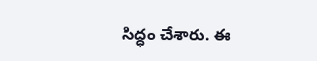సిద్ధం చేశారు. ఈ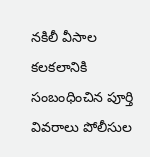నకిలీ వీసాల కలకలానికి సంబంధించిన పూర్తి వివరాలు పోలీసుల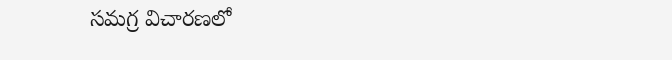సమగ్ర విచారణలో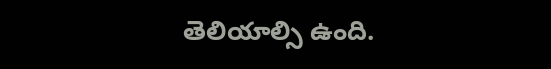తెలియాల్సి ఉంది.